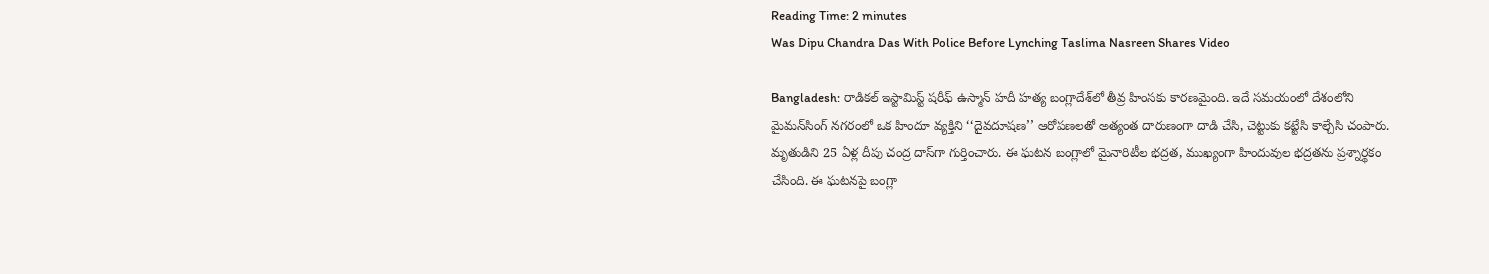Reading Time: 2 minutes
Was Dipu Chandra Das With Police Before Lynching Taslima Nasreen Shares Video

Bangladesh: రాడికల్ ఇస్టామిస్ట్ షరీఫ్ ఉస్మాన్ హదీ హత్య బంగ్లాదేశ్‌లో తీవ్ర హింసకు కారణమైంది. ఇదే సమయంలో దేశంలోని మైమన్‌సింగ్ నగరంలో ఒక హిందూ వ్యక్తిని ‘‘దైవదూషణ’’ ఆరోపణలతో అత్యంత దారుణంగా దాడి చేసి, చెట్టుకు కట్టేసి కాల్చేసి చంపారు. మృతుడిని 25 ఏళ్ల దీపు చంద్ర దాస్‌గా గుర్తించారు. ఈ ఘటన బంగ్లాలో మైనారిటీల భద్రత, ముఖ్యంగా హిందువుల భద్రతను ప్రశ్నార్థకం చేసింది. ఈ ఘటనపై బంగ్లా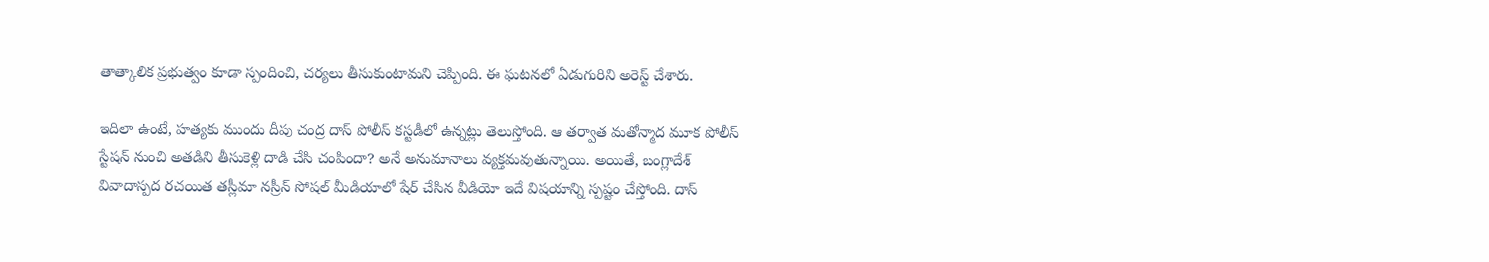తాత్కాలిక ప్రభుత్వం కూడా స్పందించి, చర్యలు తీసుకుంటామని చెప్పింది. ఈ ఘటనలో ఏడుగురిని అరెస్ట్ చేశారు.

ఇదిలా ఉంటే, హత్యకు ముందు దీపు చంద్ర దాస్ పోలీస్ కస్టడీలో ఉన్నట్లు తెలుస్తోంది. ఆ తర్వాత మతోన్మాద మూక పోలీస్ స్టేషన్ నుంచి అతడిని తీసుకెళ్లి దాడి చేసి చంపిందా? అనే అనుమానాలు వ్యక్తమవుతున్నాయి. అయితే, బంగ్లాదేశ్ వివాదాస్పద రచయిత తస్లీమా నస్రీన్ సోషల్ మీడియాలో షేర్ చేసిన వీడియో ఇదే విషయాన్ని స్పష్టం చేస్తోంది. దాస్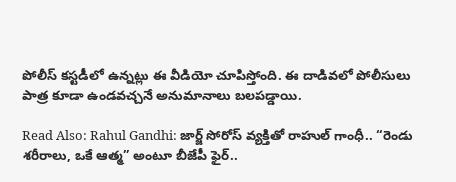పోలీస్ కస్టడీలో ఉన్నట్లు ఈ వీడియో చూపిస్తోంది. ఈ దాడివలో పోలీసులు పాత్ర కూడా ఉండవచ్చనే అనుమానాలు బలపడ్డాయి.

Read Also: Rahul Gandhi: జార్జ్ సోరోస్ వ్యక్తితో రాహుల్ గాంధీ.. “రెండు శరీరాలు, ఒకే ఆత్మ” అంటూ బీజేపీ ఫైర్..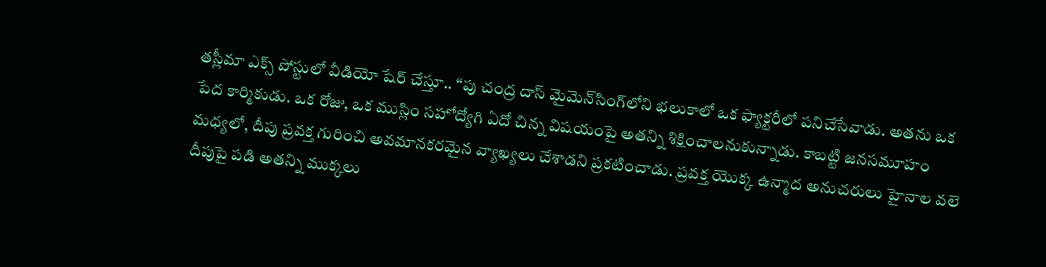తస్లీమా ఎక్స్ పోస్టులో వీడియో షేర్ చేస్తూ.. ‘‘పు చంద్ర దాస్ మైమెన్‌సింగ్‌లోని భలుకాలో ఒక ఫ్యాక్టరీలో పనిచేసేవాడు. అతను ఒక పేద కార్మికుడు. ఒక రోజు, ఒక ముస్లిం సహోద్యోగి ఏదో చిన్న విషయంపై అతన్ని శిక్షించాలనుకున్నాడు. కాబట్టి జనసమూహం మధ్యలో, దీపు ప్రవక్త గురించి అవమానకరమైన వ్యాఖ్యలు చేశాడని ప్రకటించాడు. ప్రవక్త యొక్క ఉన్మాద అనుచరులు హైనాల వలె దీపుపై పడి అతన్ని ముక్కలు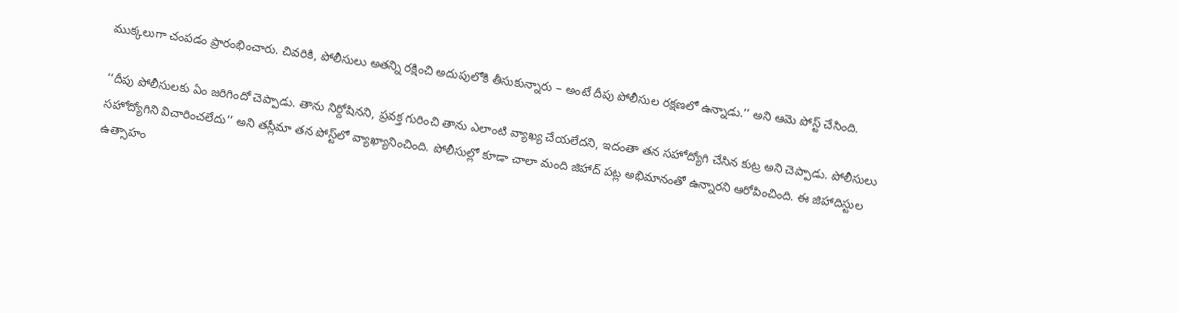ముక్కలుగా చంపడం ప్రారంభించారు. చివరికి, పోలీసులు అతన్ని రక్షించి అదుపులోకి తీసుకున్నారు – అంటే దీపు పోలీసుల రక్షణలో ఉన్నాడు.’’ అని ఆమె పోస్ట్ చేసింది.

‘‘దీపు పోలీసులకు ఏం జరిగిందో చెప్పాడు. తాను నిర్దోషినని, ప్రవక్త గురించి తాను ఎలాంటి వ్యాఖ్య చేయలేదని, ఇదంతా తన సహోద్యోగి చేసిన కుట్ర అని చెప్పాడు. పోలీసులు సహోద్యోగిని విచారించలేదు’’ అని తస్లీమా తన పోస్ట్‌లో వ్యాఖ్యానించింది. పోలీసుల్లో కూడా చాలా మంది జిహాద్ పట్ల అభిమానంతో ఉన్నారని ఆరోపించింది. ఈ జిహాదిస్టుల ఉత్సాహం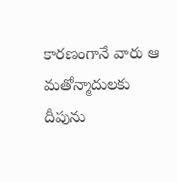కారణంగానే వారు ఆ మతోన్మాదులకు దీపును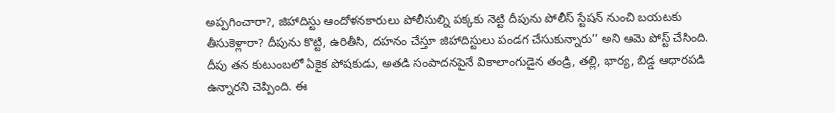అప్పగించారా?, జిహాదిస్టు ఆందోళనకారులు పోలీసుల్ని పక్కకు నెట్టి దీపును పోలీస్ స్టేషన్ నుంచి బయటకు తీసుకెళ్లారా? దీపును కొట్టి, ఉరితీసి, దహనం చేస్తూ జిహాదిస్టులు పండగ చేసుకున్నారు’’ అని ఆమె పోస్ట్ చేసింది. దీపు తన కుటుంబలో ఏకైక పోషకుడు, అతడి సంపాదనపైనే వికాలాంగుడైన తండ్రి, తల్లి, భార్య, బిడ్డ ఆధారపడి ఉన్నారని చెప్పింది. ఈ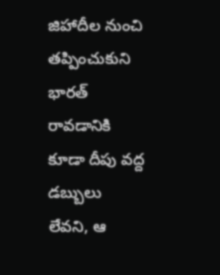జిహాదీల నుంచి తప్పించుకుని భారత్ రావడానికి కూడా దీపు వద్ద డబ్బులు లేవని, ఆ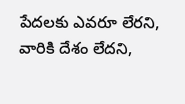పేదలకు ఎవరూ లేరని, వారికి దేశం లేదని,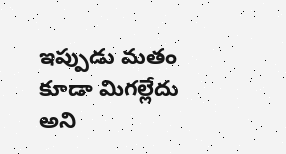ఇప్పుడు మతం కూడా మిగల్లేదు అని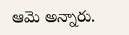ఆమె అన్నారు.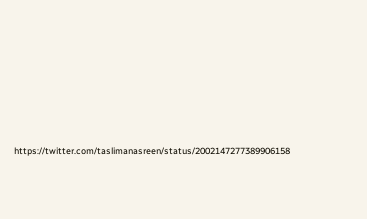https://twitter.com/taslimanasreen/status/2002147277389906158